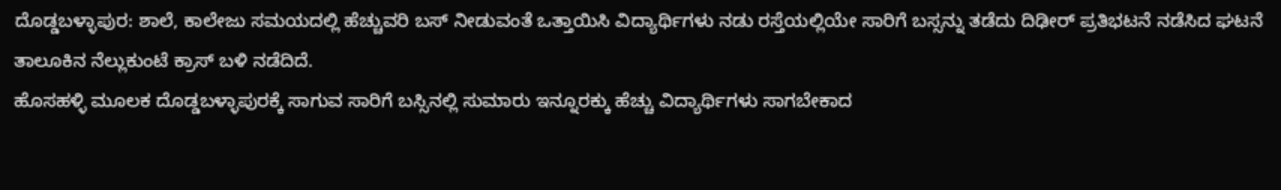ದೊಡ್ಡಬಳ್ಳಾಪುರ: ಶಾಲೆ, ಕಾಲೇಜು ಸಮಯದಲ್ಲಿ ಹೆಚ್ಚುವರಿ ಬಸ್ ನೀಡುವಂತೆ ಒತ್ತಾಯಿಸಿ ವಿದ್ಯಾರ್ಥಿಗಳು ನಡು ರಸ್ತೆಯಲ್ಲಿಯೇ ಸಾರಿಗೆ ಬಸ್ಸನ್ನು ತಡೆದು ದಿಢೀರ್ ಪ್ರತಿಭಟನೆ ನಡೆಸಿದ ಘಟನೆ ತಾಲೂಕಿನ ನೆಲ್ಲುಕುಂಟೆ ಕ್ರಾಸ್ ಬಳಿ ನಡೆದಿದೆ.
ಹೊಸಹಳ್ಳಿ ಮೂಲಕ ದೊಡ್ಡಬಳ್ಳಾಪುರಕ್ಕೆ ಸಾಗುವ ಸಾರಿಗೆ ಬಸ್ಸಿನಲ್ಲಿ ಸುಮಾರು ಇನ್ನೂರಕ್ಕು ಹೆಚ್ಚು ವಿದ್ಯಾರ್ಥಿಗಳು ಸಾಗಬೇಕಾದ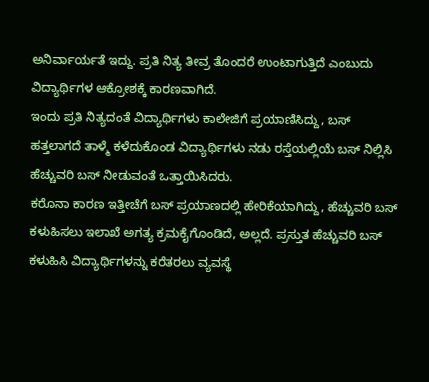ಅನಿರ್ವಾರ್ಯತೆ ಇದ್ದು. ಪ್ರತಿ ನಿತ್ಯ ತೀವ್ರ ತೊಂದರೆ ಉಂಟಾಗುತ್ತಿದೆ ಎಂಬುದು ವಿದ್ಯಾರ್ಥಿಗಳ ಆಕ್ರೋಶಕ್ಕೆ ಕಾರಣವಾಗಿದೆ.
ಇಂದು ಪ್ರತಿ ನಿತ್ಯದಂತೆ ವಿದ್ಯಾರ್ಥಿಗಳು ಕಾಲೇಜಿಗೆ ಪ್ರಯಾಣಿಸಿದ್ದು, ಬಸ್ ಹತ್ತಲಾಗದೆ ತಾಳ್ಮೆ ಕಳೆದುಕೊಂಡ ವಿದ್ಯಾರ್ಥಿಗಳು ನಡು ರಸ್ತೆಯಲ್ಲಿಯೆ ಬಸ್ ನಿಲ್ಲಿಸಿ ಹೆಚ್ಚುವರಿ ಬಸ್ ನೀಡುವಂತೆ ಒತ್ತಾಯಿಸಿದರು.
ಕರೊನಾ ಕಾರಣ ಇತ್ತೀಚೆಗೆ ಬಸ್ ಪ್ರಯಾಣದಲ್ಲಿ ಹೇರಿಕೆಯಾಗಿದ್ದು, ಹೆಚ್ಚುವರಿ ಬಸ್ ಕಳುಹಿಸಲು ಇಲಾಖೆ ಅಗತ್ಯ ಕ್ರಮಕೈಗೊಂಡಿದೆ, ಅಲ್ಲದೆ. ಪ್ರಸ್ತುತ ಹೆಚ್ಚುವರಿ ಬಸ್ ಕಳುಹಿಸಿ ವಿದ್ಯಾರ್ಥಿಗಳನ್ನು ಕರೆತರಲು ವ್ಯವಸ್ಥೆ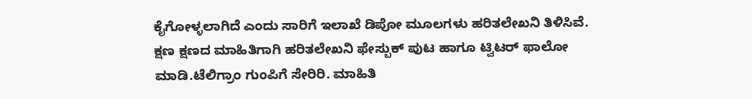ಕೈಗೋಳ್ಳಲಾಗಿದೆ ಎಂದು ಸಾರಿಗೆ ಇಲಾಖೆ ಡಿಪೋ ಮೂಲಗಳು ಹರಿತಲೇಖನಿ ತಿಳಿಸಿವೆ.
ಕ್ಷಣ ಕ್ಷಣದ ಮಾಹಿತಿಗಾಗಿ ಹರಿತಲೇಖನಿ ಫೇಸ್ಬುಕ್ ಪುಟ ಹಾಗೂ ಟ್ವಿಟರ್ ಫಾಲೋ ಮಾಡಿ.ಟೆಲಿಗ್ರಾಂ ಗುಂಪಿಗೆ ಸೇರಿರಿ. ಮಾಹಿತಿ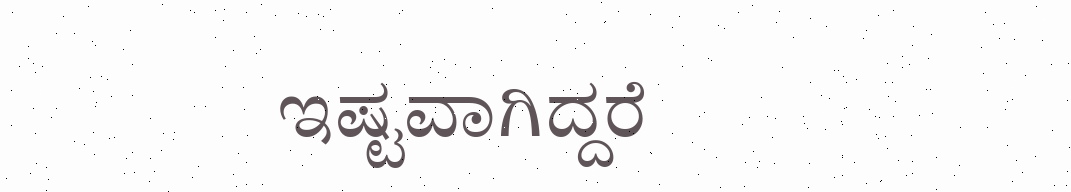ಇಷ್ಟವಾಗಿದ್ದರೆ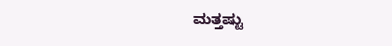ಮತ್ತಷ್ಟು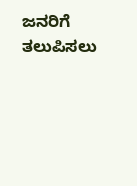ಜನರಿಗೆ ತಲುಪಿಸಲು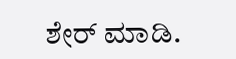ಶೇರ್ ಮಾಡಿ.